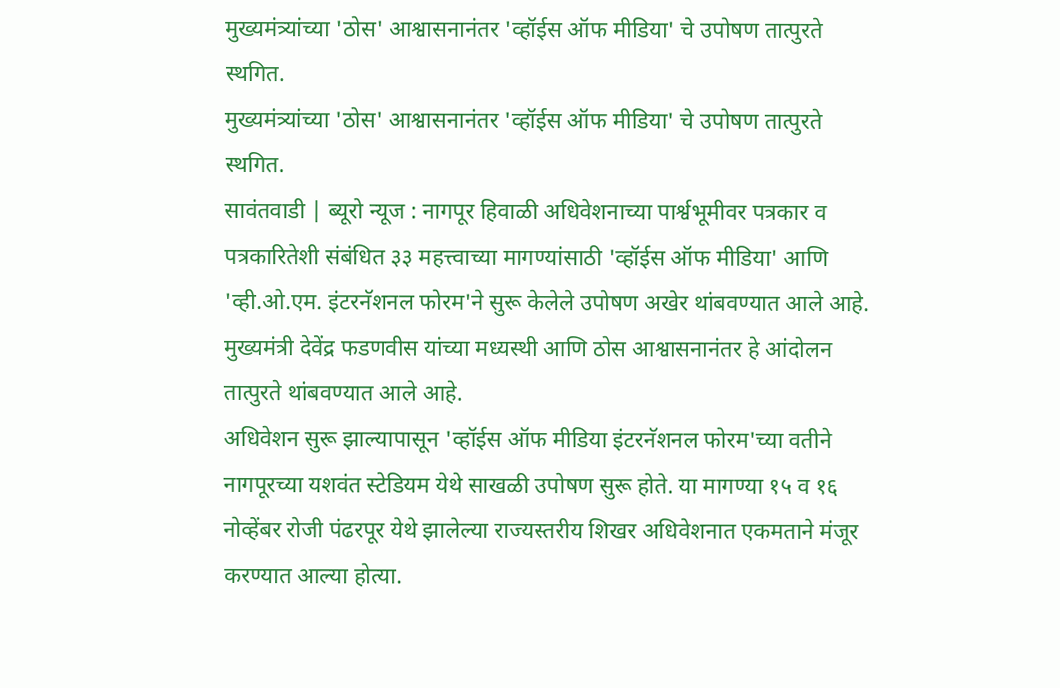मुख्यमंत्र्यांच्या 'ठोस' आश्वासनानंतर 'व्हॉईस ऑफ मीडिया' चे उपोषण तात्पुरते स्थगित.
मुख्यमंत्र्यांच्या 'ठोस' आश्वासनानंतर 'व्हॉईस ऑफ मीडिया' चे उपोषण तात्पुरते स्थगित.
सावंतवाडी | ब्यूरो न्यूज : नागपूर हिवाळी अधिवेशनाच्या पार्श्वभूमीवर पत्रकार व पत्रकारितेशी संबंधित ३३ महत्त्वाच्या मागण्यांसाठी 'व्हॉईस ऑफ मीडिया' आणि 'व्ही.ओ.एम. इंटरनॅशनल फोरम'ने सुरू केलेले उपोषण अखेर थांबवण्यात आले आहे. मुख्यमंत्री देवेंद्र फडणवीस यांच्या मध्यस्थी आणि ठोस आश्वासनानंतर हे आंदोलन तात्पुरते थांबवण्यात आले आहे.
अधिवेशन सुरू झाल्यापासून 'व्हॉईस ऑफ मीडिया इंटरनॅशनल फोरम'च्या वतीने नागपूरच्या यशवंत स्टेडियम येथे साखळी उपोषण सुरू होते. या मागण्या १५ व १६ नोव्हेंबर रोजी पंढरपूर येथे झालेल्या राज्यस्तरीय शिखर अधिवेशनात एकमताने मंजूर करण्यात आल्या होत्या.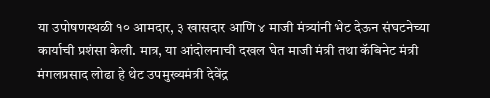या उपोषणस्थळी १० आमदार, ३ खासदार आणि ४ माजी मंत्र्यांनी भेट देऊन संघटनेच्या कार्याची प्रशंसा केली. मात्र, या आंदोलनाची दखल घेत माजी मंत्री तथा कॅबिनेट मंत्री मंगलप्रसाद लोढा हे थेट उपमुख्यमंत्री देवेंद्र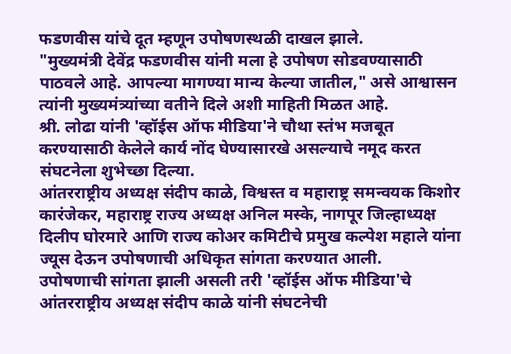फडणवीस यांचे दूत म्हणून उपोषणस्थळी दाखल झाले.
"मुख्यमंत्री देवेंद्र फडणवीस यांनी मला हे उपोषण सोडवण्यासाठी पाठवले आहे. आपल्या मागण्या मान्य केल्या जातील," असे आश्वासन त्यांनी मुख्यमंत्र्यांच्या वतीने दिले अशी माहिती मिळत आहे.
श्री. लोढा यांनी 'व्हॉईस ऑफ मीडिया'ने चौथा स्तंभ मजबूत करण्यासाठी केलेले कार्य नोंद घेण्यासारखे असल्याचे नमूद करत संघटनेला शुभेच्छा दिल्या.
आंतरराष्ट्रीय अध्यक्ष संदीप काळे, विश्वस्त व महाराष्ट्र समन्वयक किशोर कारंजेकर, महाराष्ट्र राज्य अध्यक्ष अनिल मस्के, नागपूर जिल्हाध्यक्ष दिलीप घोरमारे आणि राज्य कोअर कमिटीचे प्रमुख कल्पेश महाले यांना ज्यूस देऊन उपोषणाची अधिकृत सांगता करण्यात आली.
उपोषणाची सांगता झाली असली तरी 'व्हॉईस ऑफ मीडिया'चे आंतरराष्ट्रीय अध्यक्ष संदीप काळे यांनी संघटनेची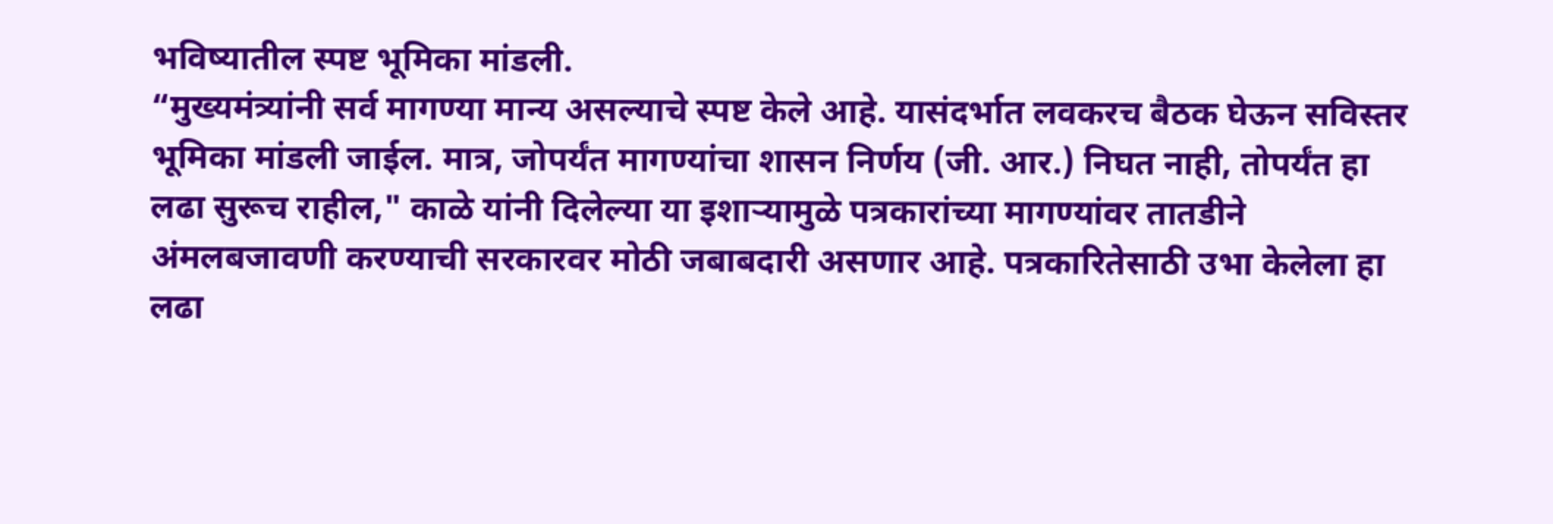भविष्यातील स्पष्ट भूमिका मांडली.
“मुख्यमंत्र्यांनी सर्व मागण्या मान्य असल्याचे स्पष्ट केले आहे. यासंदर्भात लवकरच बैठक घेऊन सविस्तर भूमिका मांडली जाईल. मात्र, जोपर्यंत मागण्यांचा शासन निर्णय (जी. आर.) निघत नाही, तोपर्यंत हा लढा सुरूच राहील," काळे यांनी दिलेल्या या इशाऱ्यामुळे पत्रकारांच्या मागण्यांवर तातडीने अंमलबजावणी करण्याची सरकारवर मोठी जबाबदारी असणार आहे. पत्रकारितेसाठी उभा केलेला हा लढा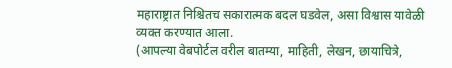महाराष्ट्रात निश्चितच सकारात्मक बदल घडवेल, असा विश्वास यावेळी व्यक्त करण्यात आला.
(आपल्या वेबपोर्टल वरील बातम्या, माहिती, लेखन, छायाचित्रे,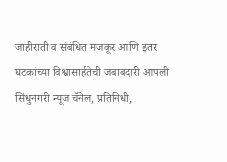जाहीराती व संबंधित मजकूर आणि इतर घटकांच्या विश्वासार्हतेची जबाबदारी आपली सिंधुनगरी न्यूज चॅनेल, प्रतिनिधी,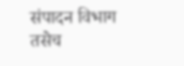संपादन विभाग तसेच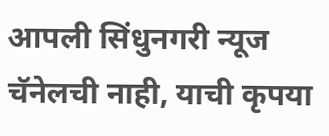आपली सिंधुनगरी न्यूज चॅनेलची नाही, याची कृपया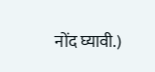नोंद घ्यावी.)